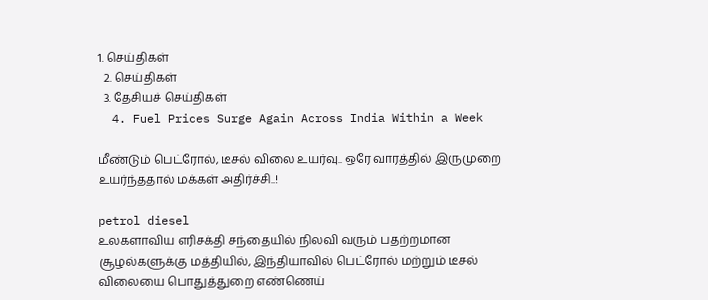1. செய்திகள்
  2. செய்திகள்
  3. தேசியச் செய்திகள்
  4. Fuel Prices Surge Again Across India Within a Week

மீண்டும் பெட்ரோல், டீசல் விலை உயர்வு.. ஒரே வாரத்தில் இருமுறை உயர்ந்ததால் மக்கள் அதிர்ச்சி..!

petrol diesel
உலகளாவிய எரிசக்தி சந்தையில் நிலவி வரும் பதற்றமான சூழல்களுக்கு மத்தியில், இந்தியாவில் பெட்ரோல் மற்றும் டீசல் விலையை பொதுத்துறை எண்ணெய்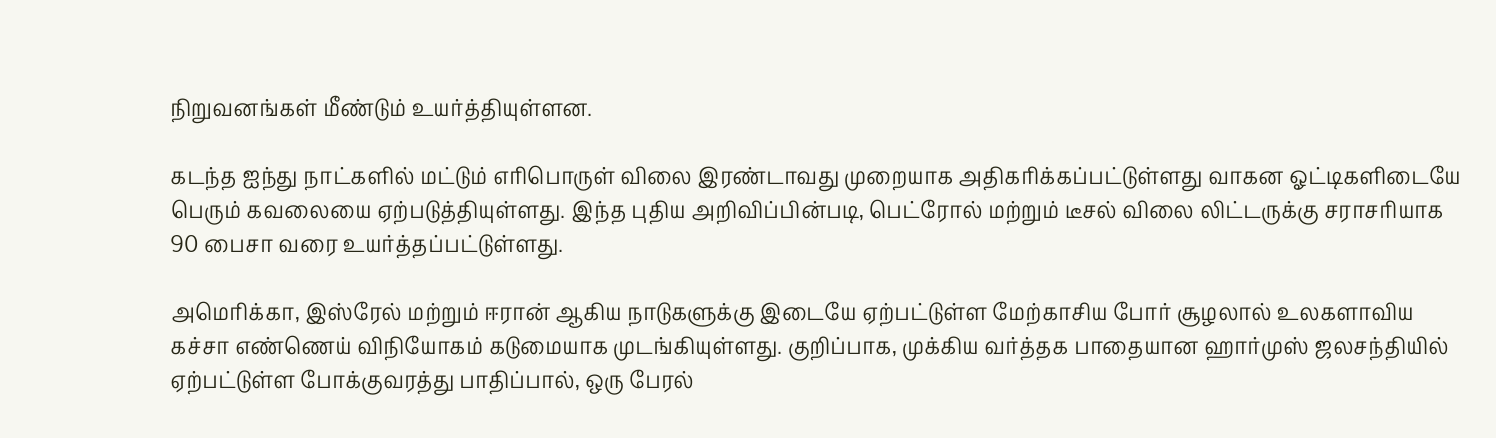நிறுவனங்கள் மீண்டும் உயர்த்தியுள்ளன.

கடந்த ஐந்து நாட்களில் மட்டும் எரிபொருள் விலை இரண்டாவது முறையாக அதிகரிக்கப்பட்டுள்ளது வாகன ஓட்டிகளிடையே பெரும் கவலையை ஏற்படுத்தியுள்ளது. இந்த புதிய அறிவிப்பின்படி, பெட்ரோல் மற்றும் டீசல் விலை லிட்டருக்கு சராசரியாக 90 பைசா வரை உயர்த்தப்பட்டுள்ளது.

அமெரிக்கா, இஸ்ரேல் மற்றும் ஈரான் ஆகிய நாடுகளுக்கு இடையே ஏற்பட்டுள்ள மேற்காசிய போர் சூழலால் உலகளாவிய கச்சா எண்ணெய் விநியோகம் கடுமையாக முடங்கியுள்ளது. குறிப்பாக, முக்கிய வர்த்தக பாதையான ஹார்முஸ் ஜலசந்தியில் ஏற்பட்டுள்ள போக்குவரத்து பாதிப்பால், ஒரு பேரல்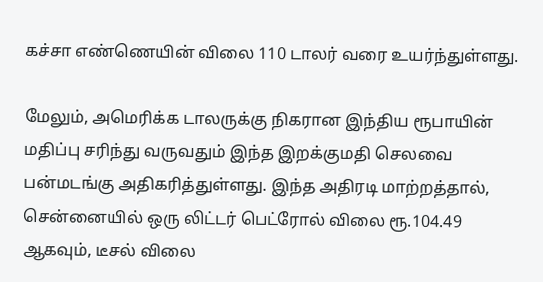கச்சா எண்ணெயின் விலை 110 டாலர் வரை உயர்ந்துள்ளது.

மேலும், அமெரிக்க டாலருக்கு நிகரான இந்திய ரூபாயின் மதிப்பு சரிந்து வருவதும் இந்த இறக்குமதி செலவை பன்மடங்கு அதிகரித்துள்ளது. இந்த அதிரடி மாற்றத்தால், சென்னையில் ஒரு லிட்டர் பெட்ரோல் விலை ரூ.104.49 ஆகவும், டீசல் விலை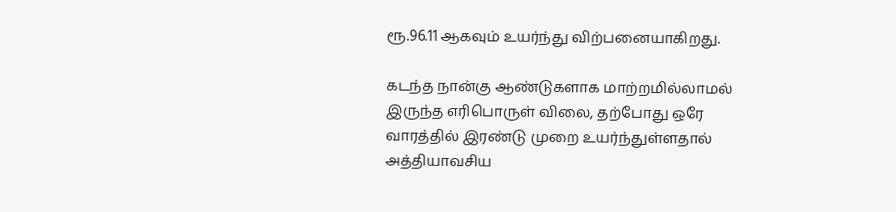ரூ.96.11 ஆகவும் உயர்ந்து விற்பனையாகிறது.

கடந்த நான்கு ஆண்டுகளாக மாற்றமில்லாமல் இருந்த எரிபொருள் விலை, தற்போது ஒரே வாரத்தில் இரண்டு முறை உயர்ந்துள்ளதால் அத்தியாவசிய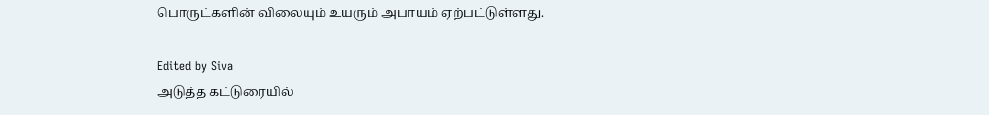பொருட்களின் விலையும் உயரும் அபாயம் ஏற்பட்டுள்ளது.

Edited by Siva
அடுத்த கட்டுரையில்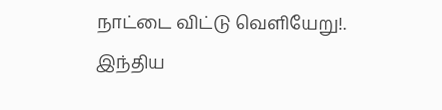நாட்டை விட்டு வெளியேறு!. இந்திய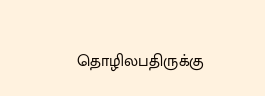தொழிலபதிருக்கு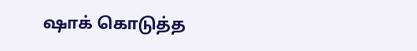ஷாக் கொடுத்த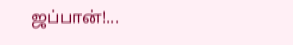ஜப்பான்!...